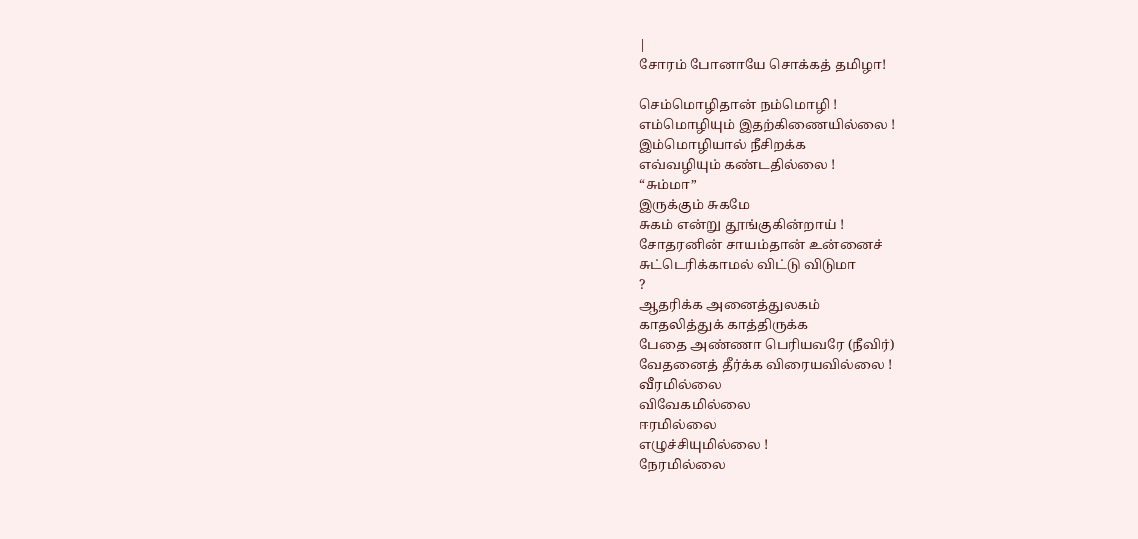|
சோரம் போனாயே சொக்கத் தமிழா!

செம்மொழிதான் நம்மொழி !
எம்மொழியும் இதற்கிணையில்லை !
இம்மொழியால் நீசிறக்க
எவ்வழியும் கண்டதில்லை !
“சும்மா”
இருக்கும் சுகமே
சுகம் என்று தூங்குகின்றாய் !
சோதரனின் சாயம்தான் உன்னைச்
சுட்டெரிக்காமல் விட்டு விடுமா
?
ஆதரிக்க அனைத்துலகம்
காதலித்துக் காத்திருக்க
பேதை அண்ணா பெரியவரே (நீவிர்)
வேதனைத் தீர்க்க விரையவில்லை !
வீரமில்லை
விவேகமில்லை
ஈரமில்லை
எழுச்சியுமில்லை !
நேரமில்லை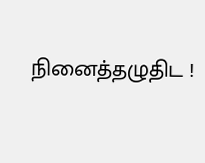நினைத்தழுதிட !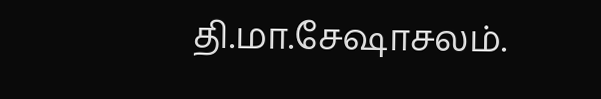தி.மா.சேஷாசலம்.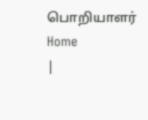பொறியாளர்
Home
|